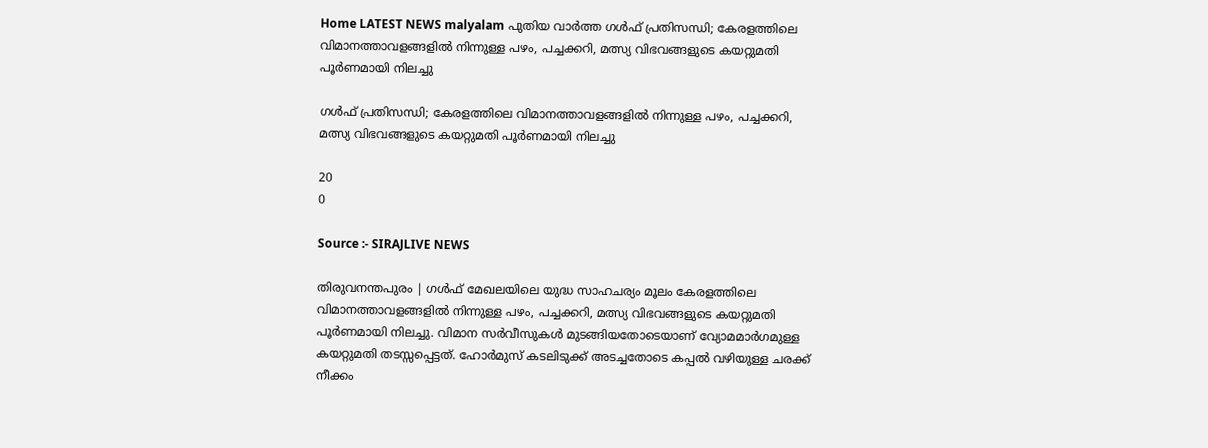Home LATEST NEWS malyalam പുതിയ വാർത്ത ഗള്‍ഫ് പ്രതിസന്ധി; കേരളത്തിലെ വിമാനത്താവളങ്ങളില്‍ നിന്നുള്ള പഴം, പച്ചക്കറി, മത്സ്യ വിഭവങ്ങളുടെ കയറ്റുമതി പൂര്‍ണമായി നിലച്ചു

ഗള്‍ഫ് പ്രതിസന്ധി; കേരളത്തിലെ വിമാനത്താവളങ്ങളില്‍ നിന്നുള്ള പഴം, പച്ചക്കറി, മത്സ്യ വിഭവങ്ങളുടെ കയറ്റുമതി പൂര്‍ണമായി നിലച്ചു

20
0

Source :- SIRAJLIVE NEWS

തിരുവനന്തപുരം | ഗള്‍ഫ് മേഖലയിലെ യുദ്ധ സാഹചര്യം മൂലം കേരളത്തിലെ വിമാനത്താവളങ്ങളില്‍ നിന്നുള്ള പഴം, പച്ചക്കറി, മത്സ്യ വിഭവങ്ങളുടെ കയറ്റുമതി പൂര്‍ണമായി നിലച്ചു. വിമാന സര്‍വീസുകള്‍ മുടങ്ങിയതോടെയാണ് വ്യോമമാര്‍ഗമുള്ള കയറ്റുമതി തടസ്സപ്പെട്ടത്. ഹോര്‍മുസ് കടലിടുക്ക് അടച്ചതോടെ കപ്പല്‍ വഴിയുള്ള ചരക്ക് നീക്കം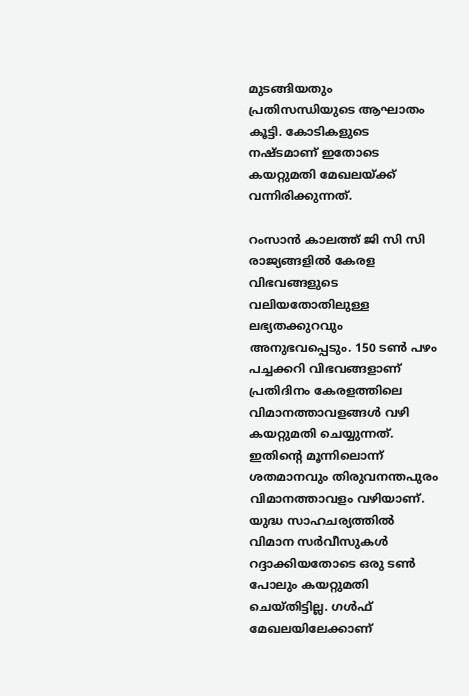മുടങ്ങിയതും പ്രതിസന്ധിയുടെ ആഘാതം കൂട്ടി. കോടികളുടെ നഷ്ടമാണ് ഇതോടെ കയറ്റുമതി മേഖലയ്ക്ക് വന്നിരിക്കുന്നത്.

റംസാന്‍ കാലത്ത് ജി സി സി രാജ്യങ്ങളില്‍ കേരള വിഭവങ്ങളുടെ വലിയതോതിലുള്ള ലഭ്യതക്കുറവും അനുഭവപ്പെടും. 150 ടണ്‍ പഴം പച്ചക്കറി വിഭവങ്ങളാണ് പ്രതിദിനം കേരളത്തിലെ വിമാനത്താവളങ്ങള്‍ വഴി കയറ്റുമതി ചെയ്യുന്നത്. ഇതിന്റെ മൂന്നിലൊന്ന് ശതമാനവും തിരുവനന്തപുരം വിമാനത്താവളം വഴിയാണ്. യുദ്ധ സാഹചര്യത്തില്‍ വിമാന സര്‍വീസുകള്‍ റദ്ദാക്കിയതോടെ ഒരു ടണ്‍ പോലും കയറ്റുമതി ചെയ്തിട്ടില്ല. ഗള്‍ഫ് മേഖലയിലേക്കാണ്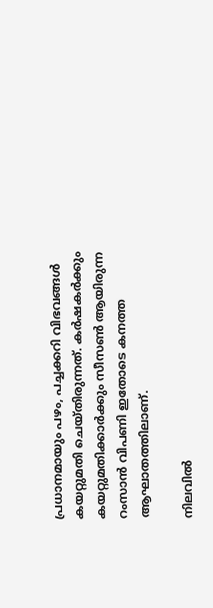പ്രധാനമായും പഴം, പച്ചക്കറി വിഭവങ്ങള്‍ കയറ്റുമതി ചെയ്തിരുന്നത്. കര്‍ഷകര്‍ക്കും കയറ്റുമതിക്കാര്‍ക്കും സീസണ്‍ ആയിരുന്ന റംസാന്‍ വിപണി ഇതോടെ കനത്ത ആഘാതത്തിലാണ്.

നിലവില്‍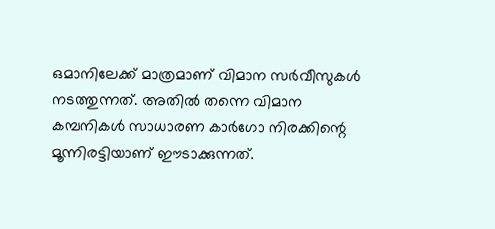ഒമാനിലേക്ക് മാത്രമാണ് വിമാന സര്‍വീസുകള്‍ നടത്തുന്നത്. അതില്‍ തന്നെ വിമാന കമ്പനികള്‍ സാധാരണ കാര്‍ഗോ നിരക്കിന്റെ മൂന്നിരട്ടിയാണ് ഈടാക്കുന്നത്.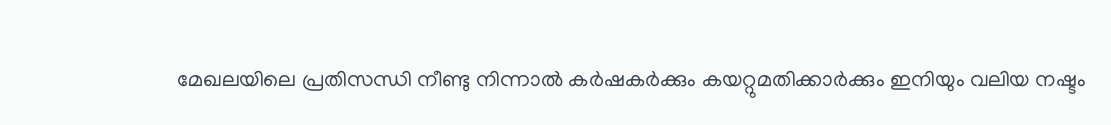മേഖലയിലെ പ്രതിസന്ധി നീണ്ടു നിന്നാല്‍ കര്‍ഷകര്‍ക്കും കയറ്റുമതിക്കാര്‍ക്കും ഇനിയും വലിയ നഷ്ടം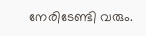നേരിടേണ്ടി വരും.